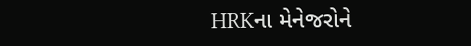HRKના મેનેજરોને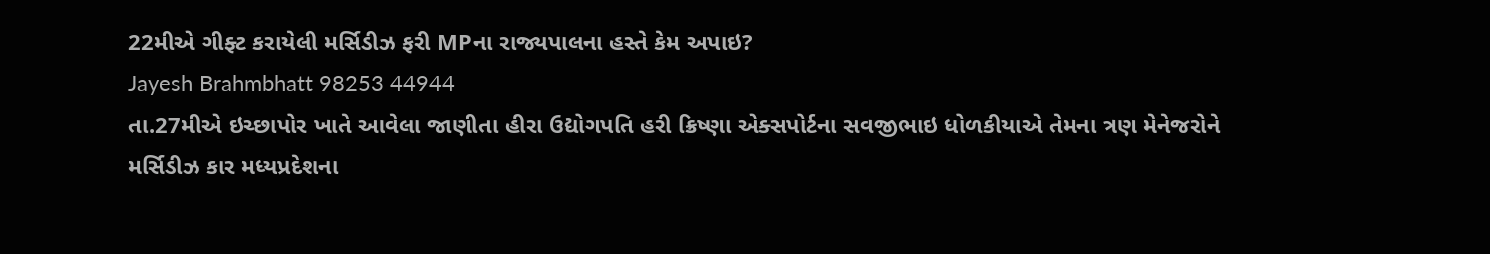22મીએ ગીફ્ટ કરાયેલી મર્સિડીઝ ફરી MPના રાજ્યપાલના હસ્તે કેમ અપાઇ?
Jayesh Brahmbhatt 98253 44944
તા.27મીએ ઇચ્છાપોર ખાતે આવેલા જાણીતા હીરા ઉદ્યોગપતિ હરી ક્રિષ્ણા એક્સપોર્ટના સવજીભાઇ ધોળકીયાએ તેમના ત્રણ મેનેજરોને મર્સિડીઝ કાર મધ્યપ્રદેશના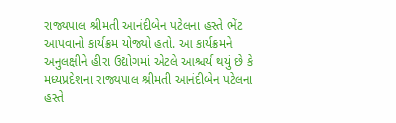રાજ્યપાલ શ્રીમતી આનંદીબેન પટેલના હસ્તે ભેંટ આપવાનો કાર્યક્રમ યોજ્યો હતો. આ કાર્યક્રમને અનુલક્ષીને હીરા ઉદ્યોગમાં એટલે આશ્ચર્ય થયું છે કે મધ્યપ્રદેશના રાજ્યપાલ શ્રીમતી આનંદીબેન પટેલના હસ્તે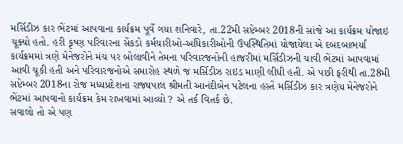મર્સિડીઝ કાર ભેંટમાં આપવાના કાર્યક્રમ પૂર્વે ગયા શનિવારે, તા.22મી સપ્ટેમ્બર 2018ની સાંજે આ કાર્યક્રમ યોજાઇ ચૂક્યો હતો. હરી કૃષ્ણ પરિવારના સેંકડો કર્મચારીઓ-અધિકારીઓની ઉપસ્થિતિમાં યોજાયેલા એ દબદબાભર્યા કાર્યક્રમમાં ત્રણે મેનેજરોને મંચ પર બોલાવીને તેમના પરિવારજનોની હાજરીમાં મર્સિડીઝની ચાવી ભેંટમાં આપવામાં આવી ચૂકી હતી અને પરિવારજનોએ સમારોહ સ્થળે જ મર્સિડીઝ રાઇડ માણી લીધી હતી. એ પછી ફરીથી તા.28મી સપ્ટેમ્બર 2018ના રોજ મધ્યપ્રદેશના રાજ્યપાલ શ્રીમતી આનંદીબેન પટેલના હસ્તે મર્સિડીઝ કાર ત્રણેય મેનેજરોને ભેંટમાં આપવાનો કાર્યક્રમ કેમ રાખવામાં આવ્યો ? એ તર્ક વિતર્ક છે.
સવાલો તો એ પણ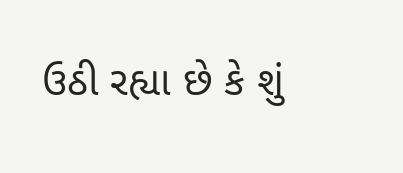ઉઠી રહ્યા છે કે શું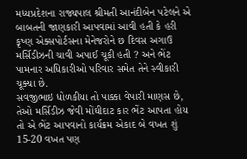મધ્યપ્રદેશના રાજ્યપાલ શ્રીમતી આનંદીબેન પટેલને એ બાબતની જાણકારી આપવામાં આવી હતી કે હરી કૃષ્ણ એક્સપોર્ટસના મેનેજરોને છ દિવસ અગાઉ મર્સિડીઝની ચાવી અપાઈ ચૂકી હતી ? અને ભેંટ પામનાર અધિકારીઓ પરિવાર સમેત તેને સ્વીકારી ચૂક્યા છે.
સવજીભાઇ ધોળકીયા તો પાક્કા વેપારી માણસ છે, તેઓ મર્સિડીઝ જેવી મોંઘીદાટ કાર ભેંટ આપતા હોય તો એ ભેંટ આપવાનો કાર્યક્રમ એકાદ બે વખત શું 15-20 વખત પણ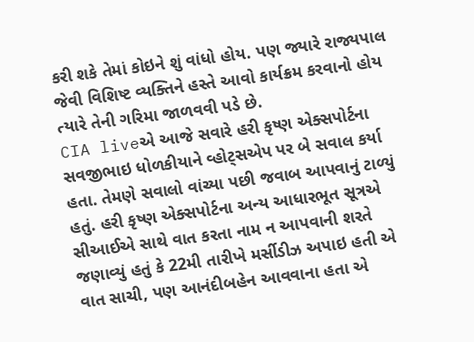કરી શકે તેમાં કોઇને શું વાંધો હોય. પણ જ્યારે રાજ્યપાલ જેવી વિશિષ્ટ વ્યક્તિને હસ્તે આવો કાર્યક્રમ કરવાનો હોય ત્યારે તેની ગરિમા જાળવવી પડે છે.
CIA liveએ આજે સવારે હરી કૃષ્ણ એક્સપોર્ટના સવજીભાઇ ધોળકીયાને વ્હોટ્સએપ પર બે સવાલ કર્યા હતા. તેમણે સવાલો વાંચ્યા પછી જવાબ આપવાનું ટાળ્યું હતું. હરી કૃષ્ણ એક્સપોર્ટના અન્ય આધારભૂત સૂત્રએ સીઆઈએ સાથે વાત કરતા નામ ન આપવાની શરતે જણાવ્યું હતું કે 22મી તારીખે મર્સીડીઝ અપાઇ હતી એ વાત સાચી, પણ આનંદીબહેન આવવાના હતા એ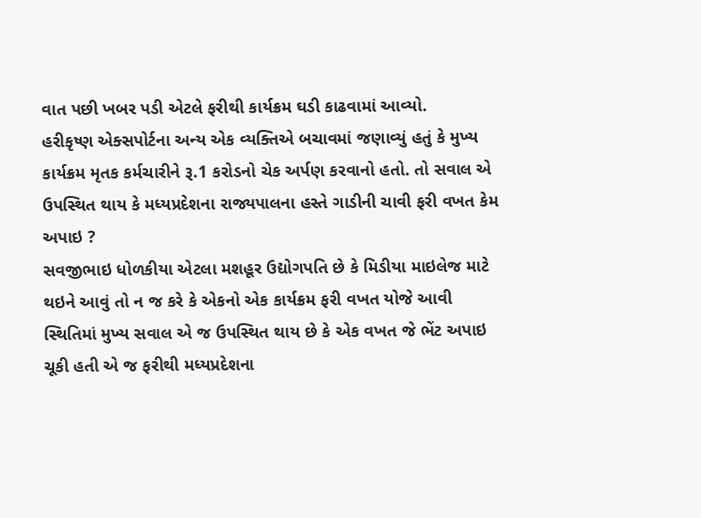વાત પછી ખબર પડી એટલે ફરીથી કાર્યક્રમ ઘડી કાઢવામાં આવ્યો.
હરીકૃષ્ણ એક્સપોર્ટના અન્ય એક વ્યક્તિએ બચાવમાં જણાવ્યું હતું કે મુખ્ય કાર્યક્રમ મૃતક કર્મચારીને રૂ.1 કરોડનો ચેક અર્પણ કરવાનો હતો. તો સવાલ એ ઉપસ્થિત થાય કે મધ્યપ્રદેશના રાજ્યપાલના હસ્તે ગાડીની ચાવી ફરી વખત કેમ અપાઇ ?
સવજીભાઇ ધોળકીયા એટલા મશહૂર ઉદ્યોગપતિ છે કે મિડીયા માઇલેજ માટે થઇને આવું તો ન જ કરે કે એકનો એક કાર્યક્રમ ફરી વખત યોજે આવી સ્થિતિમાં મુખ્ય સવાલ એ જ ઉપસ્થિત થાય છે કે એક વખત જે ભેંટ અપાઇ ચૂકી હતી એ જ ફરીથી મધ્યપ્રદેશના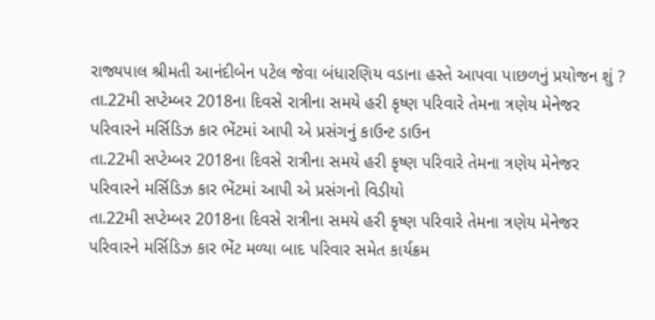રાજ્યપાલ શ્રીમતી આનંદીબેન પટેલ જેવા બંધારણિય વડાના હસ્તે આપવા પાછળનું પ્રયોજન શું ?
તા.22મી સપ્ટેમ્બર 2018ના દિવસે રાત્રીના સમયે હરી કૃષ્ણ પરિવારે તેમના ત્રણેય મેનેજર પરિવારને મર્સિડિઝ કાર ભેંટમાં આપી એ પ્રસંગનું કાઉન્ટ ડાઉન
તા.22મી સપ્ટેમ્બર 2018ના દિવસે રાત્રીના સમયે હરી કૃષ્ણ પરિવારે તેમના ત્રણેય મેનેજર પરિવારને મર્સિડિઝ કાર ભેંટમાં આપી એ પ્રસંગનો વિડીયો
તા.22મી સપ્ટેમ્બર 2018ના દિવસે રાત્રીના સમયે હરી કૃષ્ણ પરિવારે તેમના ત્રણેય મેનેજર પરિવારને મર્સિડિઝ કાર ભેંટ મળ્યા બાદ પરિવાર સમેત કાર્યક્રમ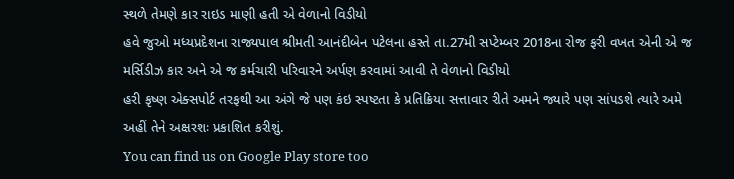સ્થળે તેમણે કાર રાઇડ માણી હતી એ વેળાનો વિડીયો
હવે જુઓ મધ્યપ્રદેશના રાજ્યપાલ શ્રીમતી આનંદીબેન પટેલના હસ્તે તા.27મી સપ્ટેમ્બર 2018ના રોજ ફરી વખત એની એ જ મર્સિડીઝ કાર અને એ જ કર્મચારી પરિવારને અર્પણ કરવામાં આવી તે વેળાનો વિડીયો
હરી કૃષ્ણ એક્સપોર્ટ તરફથી આ અંગે જે પણ કંઇ સ્પષ્ટતા કે પ્રતિક્રિયા સત્તાવાર રીતે અમને જ્યારે પણ સાંપડશે ત્યારે અમે અહીં તેને અક્ષરશઃ પ્રકાશિત કરીશું.
You can find us on Google Play store too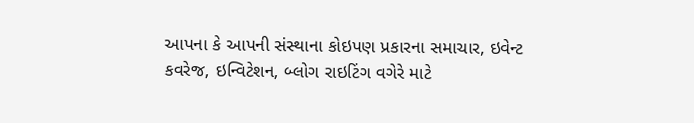આપના કે આપની સંસ્થાના કોઇપણ પ્રકારના સમાચાર, ઇવેન્ટ કવરેજ, ઇન્વિટેશન, બ્લોગ રાઇટિંગ વગેરે માટે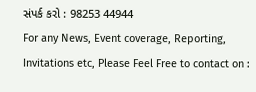સંપર્ક કરો : 98253 44944
For any News, Event coverage, Reporting, Invitations etc, Please Feel Free to contact on :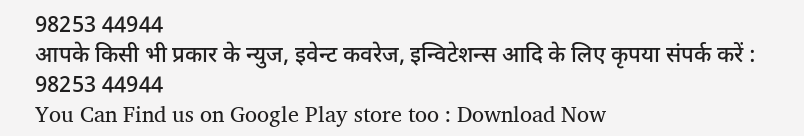98253 44944
आपके किसी भी प्रकार के न्युज, इवेन्ट कवरेज, इन्विटेशन्स आदि के लिए कृपया संपर्क करें : 98253 44944
You Can Find us on Google Play store too : Download Now